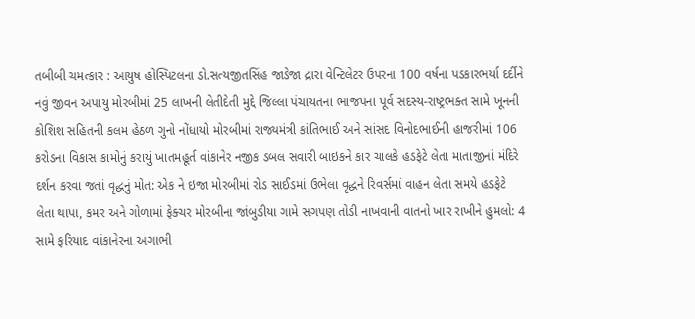તબીબી ચમત્કાર : આયુષ હોસ્પિટલના ડો.સત્યજીતસિંહ જાડેજા દ્રારા વેન્ટિલેટર ઉપરના 100 વર્ષના પડકારભર્યા દર્દીને નવું જીવન અપાયુ મોરબીમાં 25 લાખની લેતીદેતી મુદ્દે જિલ્લા પંચાયતના ભાજપના પૂર્વ સદસ્ય-રાષ્ટ્રભક્ત સામે ખૂનની કોશિશ સહિતની કલમ હેઠળ ગુનો નોંધાયો મોરબીમાં રાજ્યમંત્રી કાંતિભાઈ અને સાંસદ વિનોદભાઈની હાજરીમાં 106 કરોડના વિકાસ કામોનું કરાયું ખાતમહૂર્ત વાંકાનેર નજીક ડબલ સવારી બાઇકને કાર ચાલકે હડફેટે લેતા માતાજીનાં મંદિરે દર્શન કરવા જતાં વૃદ્ધનું મોત: એક ને ઇજા મોરબીમાં રોડ સાઈડમાં ઉભેલા વૃદ્ધને રિવર્સમાં વાહન લેતા સમયે હડફેટે લેતા થાપા, કમર અને ગોળામાં ફેક્ચર મોરબીના જાંબુડીયા ગામે સગપણ તોડી નાખવાની વાતનો ખાર રાખીને હુમલો: 4 સામે ફરિયાદ વાંકાનેરના અગાભી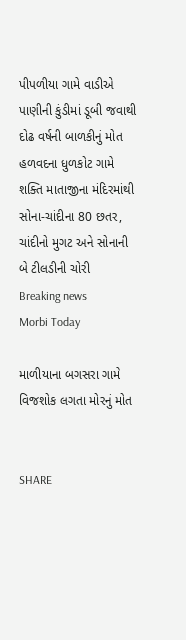પીપળીયા ગામે વાડીએ પાણીની કુંડીમાં ડૂબી જવાથી દોઢ વર્ષની બાળકીનું મોત હળવદના ધુળકોટ ગામે શક્તિ માતાજીના મંદિરમાંથી સોના-ચાંદીના 80 છતર, ચાંદીનો મુગટ અને સોનાની બે ટીલડીની ચોરી
Breaking news
Morbi Today

માળીયાના બગસરા ગામે વિજશોક લગતા મોરનું મોત


SHARE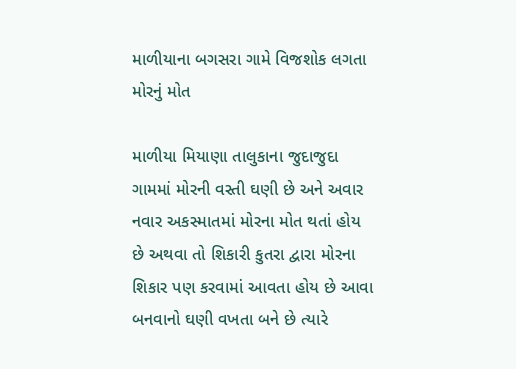માળીયાના બગસરા ગામે વિજશોક લગતા મોરનું મોત

માળીયા મિયાણા તાલુકાના જુદાજુદા ગામમાં મોરની વસ્તી ઘણી છે અને અવાર નવાર અકસ્માતમાં મોરના મોત થતાં હોય છે અથવા તો શિકારી કુતરા દ્વારા મોરના શિકાર પણ કરવામાં આવતા હોય છે આવા બનવાનો ઘણી વખતા બને છે ત્યારે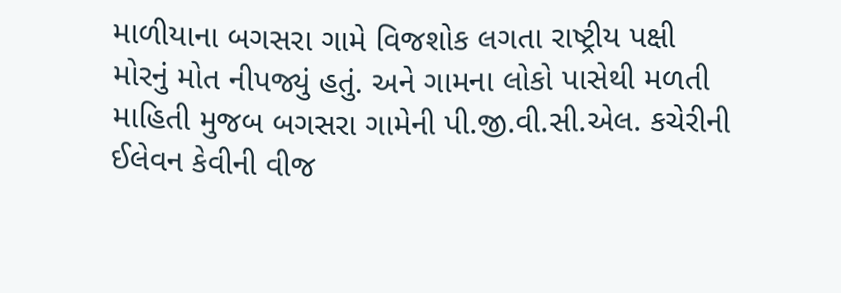માળીયાના બગસરા ગામે વિજશોક લગતા રાષ્ટ્રીય પક્ષી મોરનું મોત નીપજ્યું હતું. અને ગામના લોકો પાસેથી મળતી માહિતી મુજબ બગસરા ગામેની પી.જી.વી.સી.એલ. કચેરીની ઈલેવન કેવીની વીજ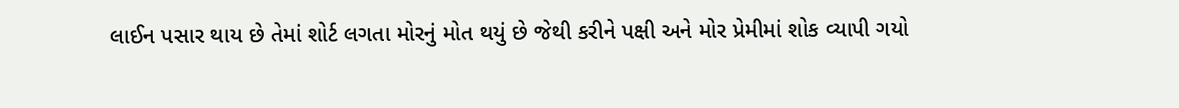લાઈન પસાર થાય છે તેમાં શોર્ટ લગતા મોરનું મોત થયું છે જેથી કરીને પક્ષી અને મોર પ્રેમીમાં શોક વ્યાપી ગયો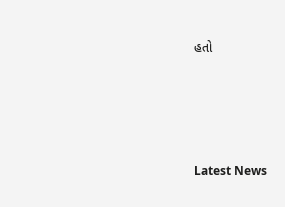હતો






Latest News